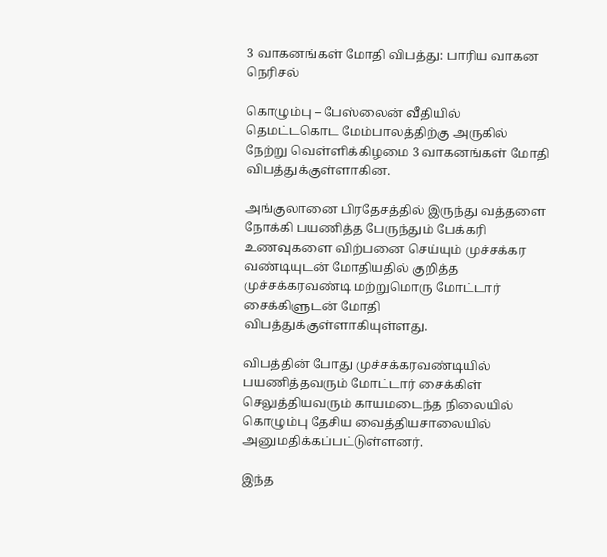3 வாகனங்கள் மோதி விபத்து: பாரிய வாகன நெரிசல்

கொழும்பு – பேஸ்லைன் வீதியில் தெமட்டகொட மேம்பாலத்திற்கு அருகில் நேற்று வெள்ளிக்கிழமை 3 வாகனங்கள் மோதி விபத்துக்குள்ளாகின.

அங்குலானை பிரதேசத்தில் இருந்து வத்தளை நோக்கி பயணித்த பேருந்தும் பேக்கரி உணவுகளை விற்பனை செய்யும் முச்சக்கர வண்டியுடன் மோதியதில் குறித்த முச்சக்கரவண்டி மற்றுமொரு மோட்டார் சைக்கிளுடன் மோதி விபத்துக்குள்ளாகியுள்ளது.

விபத்தின் போது முச்சக்கரவண்டியில் பயணித்தவரும் மோட்டார் சைக்கிள் செலுத்தியவரும் காயமடைந்த நிலையில் கொழும்பு தேசிய வைத்தியசாலையில் அனுமதிக்கப்பட்டுள்ளனர்.

இந்த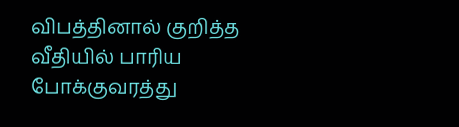விபத்தினால் குறித்த வீதியில் பாரிய போக்குவரத்து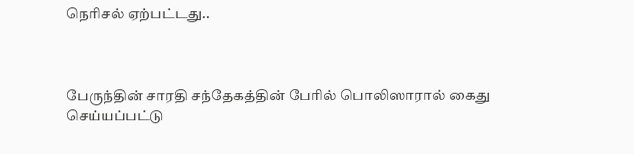நெரிசல் ஏற்பட்டது..



பேருந்தின் சாரதி சந்தேகத்தின் பேரில் பொலிஸாரால் கைது செய்யப்பட்டு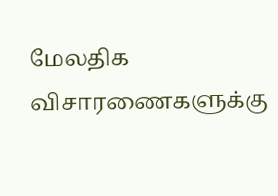மேலதிக விசாரணைகளுக்கு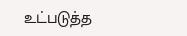உட்படுத்த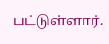பட்டுள்ளார்.